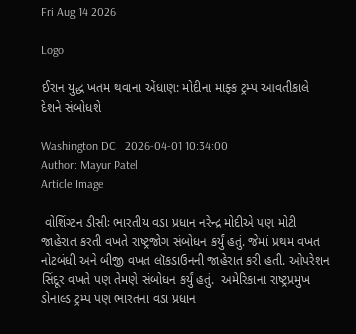Fri Aug 14 2026

Logo

ઈરાન યુદ્ધ ખતમ થવાના એંધાણ: મોદીના માફ્ક ટ્રમ્પ આવતીકાલે દેશને સંબોધશે

Washington DC   2026-04-01 10:34:00
Author: Mayur Patel
Article Image

 વોશિંગ્ટન ડીસીઃ ભારતીય વડા પ્રધાન નરેન્દ્ર મોદીએ પણ મોટી જાહેરાત કરતી વખતે રાષ્ટ્રજોગ સંબોધન કર્યું હતું. જેમાં પ્રથમ વખત નોટબંધી અને બીજી વખત લૉકડાઉનની જાહેરાત કરી હતી. ઓપરેશન સિંદૂર વખતે પણ તેમણે સંબોધન કર્યું હતું.  અમેરિકાના રાષ્ટ્રપ્રમુખ ડોનાલ્ડ ટ્રમ્પ પણ ભારતના વડા પ્રધાન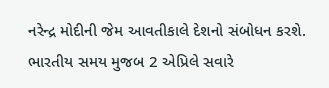નરેન્દ્ર મોદીની જેમ આવતીકાલે દેશનો સંબોધન કરશે. ભારતીય સમય મુજબ 2 એપ્રિલે સવારે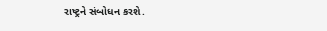રાષ્ટ્રને સંબોધન કરશે.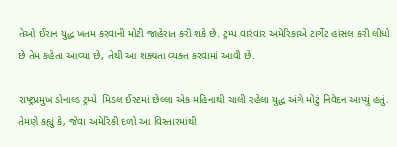તેઓ ઈરાન યુદ્ધ ખતમ કરવાની મોટી જાહેરાત કરી શકે છે. ટ્રમ્પ વારંવાર અમેરિકાએ ટાર્ગેટ હાંસલ કરી લીધો છે તેમ કહેતા આવ્યા છે, તેથી આ શક્યતા વ્યક્ત કરવામાં આવી છે.

રાષ્ટ્રપ્રમુખ ડોનાલ્ડ ટ્રમ્પે  મિડલ ઈસ્ટમાં છેલ્લા એક મહિનાથી ચાલી રહેલા યુદ્ધ અંગે મોટું નિવેદન આપ્યું હતું. તેમણે કહ્યું કે, જેવા અમેરિકી દળો આ વિસ્તારમાંથી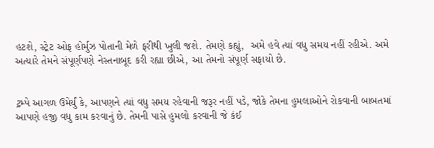હટશે, સ્ટ્રેટ ઓફ હોર્મુઝ પોતાની મેળે ફરીથી ખુલી જશે. તેમણે કહ્યું,  અમે હવે ત્યાં વધુ સમય નહીં રહીએ. અમે અત્યારે તેમને સંપૂર્ણપણે નેસ્તનાબૂદ કરી રહ્યા છીએ, આ તેમનો સંપૂર્ણ સફાયો છે.


ટ્રમ્પે આગળ ઉમેર્યું કે, આપણને ત્યાં વધુ સમય રહેવાની જરૂર નહીં પડે, જોકે તેમના હુમલાઓને રોકવાની બાબતમાં આપણે હજી વધુ કામ કરવાનું છે. તેમની પાસે હુમલો કરવાની જે કંઈ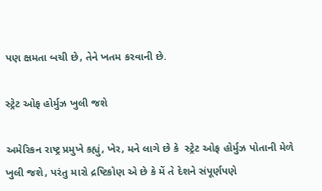પણ ક્ષમતા બચી છે, તેને ખતમ કરવાની છે.

સ્ટ્રેટ ઓફ હોર્મુઝ ખુલી જશે

અમેરિકન રાષ્ટ્ર પ્રમુખે કહ્યું, ખેર, મને લાગે છે કે  સ્ટ્રેટ ઓફ હોર્મુઝ પોતાની મેળે ખુલી જશે, પરંતુ મારો દ્રષ્ટિકોણ એ છે કે મેં તે દેશને સંપૂર્ણપણે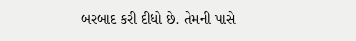બરબાદ કરી દીધો છે. તેમની પાસે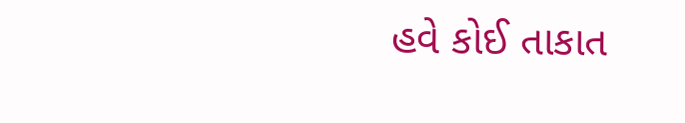હવે કોઈ તાકાત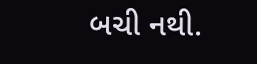બચી નથી.